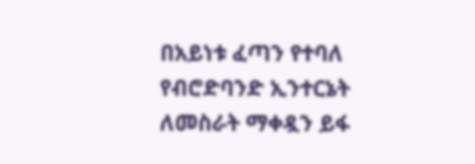በአይነቱ ፈጣን የተባለ
የብሮድባንድ ኢንተርኔት
ለመስራት ማቀዷን ይፋ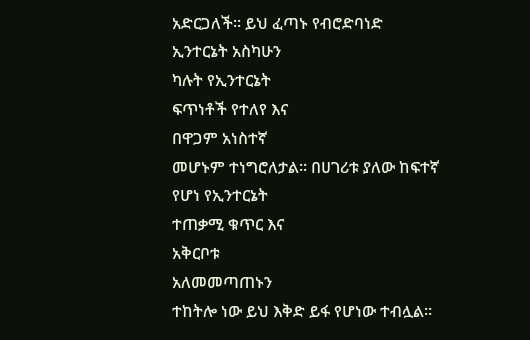አድርጋለች። ይህ ፈጣኑ የብሮድባነድ
ኢንተርኔት አስካሁን
ካሉት የኢንተርኔት
ፍጥነቶች የተለየ እና
በዋጋም አነስተኛ
መሆኑም ተነግሮለታል። በሀገሪቱ ያለው ከፍተኛ
የሆነ የኢንተርኔት
ተጠቃሚ ቁጥር እና
አቅርቦቱ
አለመመጣጠኑን
ተከትሎ ነው ይህ እቅድ ይፋ የሆነው ተብሏል።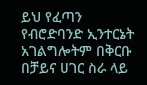ይህ የፈጣን
የብሮድባንድ ኢንተርኔት
አገልግሎትም በቅርቡ
በቻይና ሀገር ስራ ላይ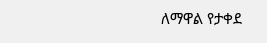ለማዋል የታቀደ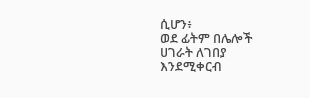ሲሆን፥
ወደ ፊትም በሌሎች ሀገራት ለገበያ
እንደሚቀርብ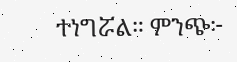ተነግሯል። ምንጭ፦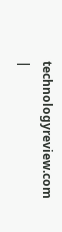technologyreview.com
|